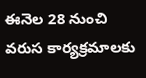ఈనెల 28 నుంచి వరుస కార్యక్రమాలకు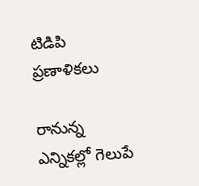టిడిపి ప్రణాళికలు

రానున్న ఎన్నికల్లో గెలుపే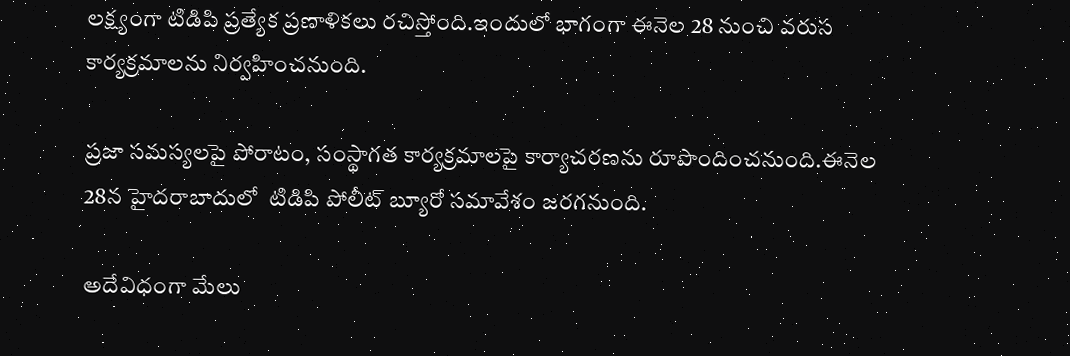లక్ష్యంగా టిడిపి ప్రత్యేక ప్రణాళికలు రచిస్తోంది.ఇందులో భాగంగా ఈనెల 28 నుంచి వరుస కార్యక్రమాలను నిర్వహించనుంది.

ప్రజా సమస్యలపై పోరాటం, సంస్థాగత కార్యక్రమాలపై కార్యాచరణను రూపొందించనుంది.ఈనెల 28న హైదరాబాదులో  టిడిపి పోలీట్ బ్యూరో సమావేశం జరగనుంది.

అదేవిధంగా మేలు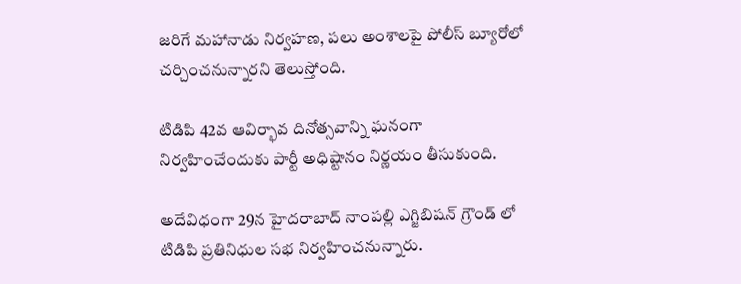జరిగే మహానాడు నిర్వహణ, పలు అంశాలపై పోలీస్ బ్యూరోలో చర్చించనున్నారని తెలుస్తోంది.

టిడిపి 42వ ఆవిర్భావ దినోత్సవాన్ని ఘనంగా నిర్వహించేందుకు పార్టీ అధిష్టానం నిర్ణయం తీసుకుంది.

అదేవిధంగా 29న హైదరాబాద్ నాంపల్లి ఎగ్జిబిషన్ గ్రౌండ్ లో టిడిపి ప్రతినిధుల సభ నిర్వహించనున్నారు.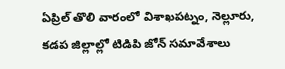ఏప్రిల్ తొలి వారంలో విశాఖపట్నం, నెల్లూరు, కడప జిల్లాల్లో టిడిపి జోన్ సమావేశాలు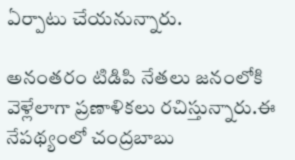ఏర్పాటు చేయనున్నారు.

అనంతరం టిడిపి నేతలు జనంలోకి వెళ్లేలాగా ప్రణాళికలు రచిస్తున్నారు.ఈ నేపథ్యంలో చంద్రబాబు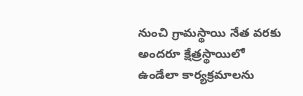నుంచి గ్రామస్థాయి నేత వరకు అందరూ క్షేత్రస్థాయిలో ఉండేలా కార్యక్రమాలను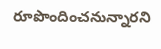రూపొందించనున్నారని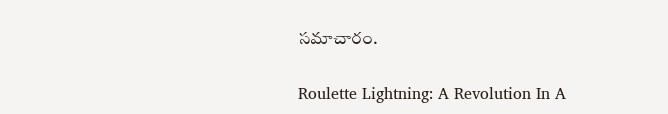సమాచారం.

Roulette Lightning: A Revolution In A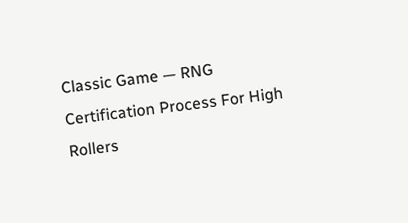Classic Game — RNG Certification Process For High Rollers